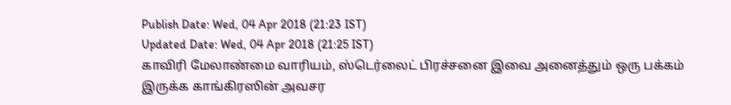Publish Date: Wed, 04 Apr 2018 (21:23 IST)
Updated Date: Wed, 04 Apr 2018 (21:25 IST)
காவிரி மேலாண்மை வாரியம், ஸ்டெர்லைட் பிரச்சனை இவை அனைத்தும் ஒரு பக்கம் இருக்க காங்கிரஸின் அவசர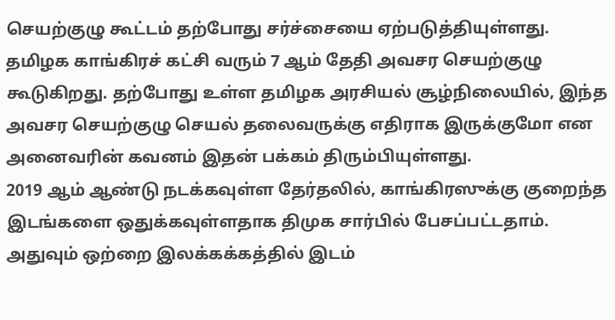செயற்குழு கூட்டம் தற்போது சர்ச்சையை ஏற்படுத்தியுள்ளது.
தமிழக காங்கிரச் கட்சி வரும் 7 ஆம் தேதி அவசர செயற்குழு கூடுகிறது. தற்போது உள்ள தமிழக அரசியல் சூழ்நிலையில், இந்த அவசர செயற்குழு செயல் தலைவருக்கு எதிராக இருக்குமோ என அனைவரின் கவனம் இதன் பக்கம் திரும்பியுள்ளது.
2019 ஆம் ஆண்டு நடக்கவுள்ள தேர்தலில், காங்கிரஸுக்கு குறைந்த இடங்களை ஒதுக்கவுள்ளதாக திமுக சார்பில் பேசப்பட்டதாம். அதுவும் ஒற்றை இலக்கக்கத்தில் இடம்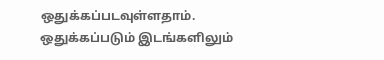ஒதுக்கப்படவுள்ளதாம்.
ஒதுக்கப்படும் இடங்களிலும்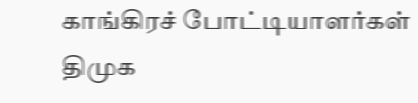காங்கிரச் போட்டியாளர்கள் திமுக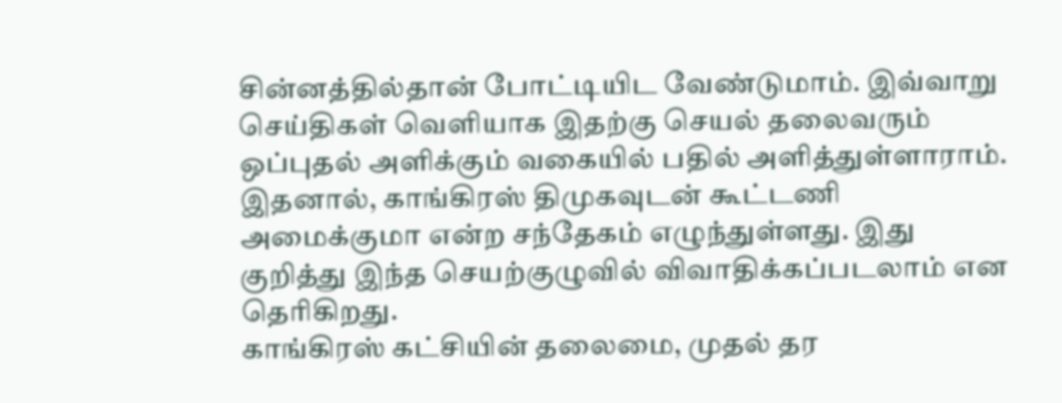சின்னத்தில்தான் போட்டியிட வேண்டுமாம். இவ்வாறு செய்திகள் வெளியாக இதற்கு செயல் தலைவரும் ஒப்புதல் அளிக்கும் வகையில் பதில் அளித்துள்ளாராம்.
இதனால், காங்கிரஸ் திமுகவுடன் கூட்டணி அமைக்குமா என்ற சந்தேகம் எழுந்துள்ளது. இது குறித்து இந்த செயற்குழுவில் விவாதிக்கப்படலாம் என தெரிகிறது.
காங்கிரஸ் கட்சியின் தலைமை, முதல் தர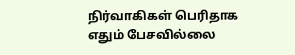நிர்வாகிகள் பெரிதாக எதும் பேசவில்லை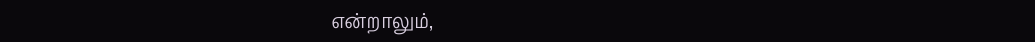என்றாலும்,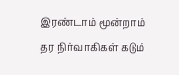இரண்டாம் மூன்றாம் தர நிர்வாகிகள் கடும்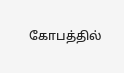கோபத்தில்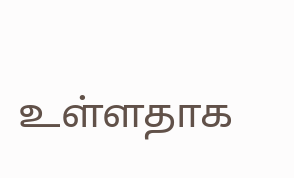உள்ளதாக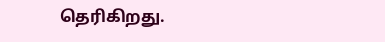தெரிகிறது.